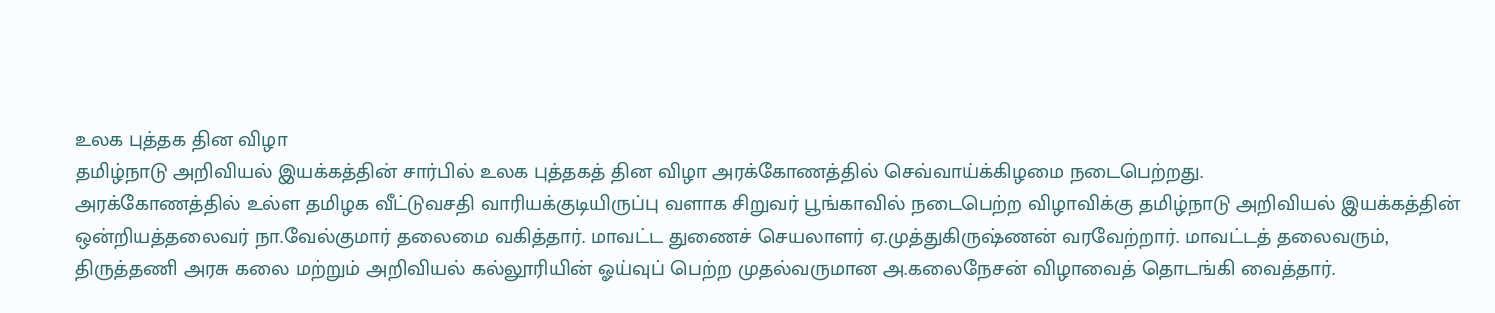உலக புத்தக தின விழா
தமிழ்நாடு அறிவியல் இயக்கத்தின் சார்பில் உலக புத்தகத் தின விழா அரக்கோணத்தில் செவ்வாய்க்கிழமை நடைபெற்றது.
அரக்கோணத்தில் உல்ள தமிழக வீட்டுவசதி வாரியக்குடியிருப்பு வளாக சிறுவர் பூங்காவில் நடைபெற்ற விழாவிக்கு தமிழ்நாடு அறிவியல் இயக்கத்தின் ஒன்றியத்தலைவர் நா.வேல்குமார் தலைமை வகித்தார். மாவட்ட துணைச் செயலாளர் ஏ.முத்துகிருஷ்ணன் வரவேற்றார். மாவட்டத் தலைவரும், திருத்தணி அரசு கலை மற்றும் அறிவியல் கல்லூரியின் ஓய்வுப் பெற்ற முதல்வருமான அ.கலைநேசன் விழாவைத் தொடங்கி வைத்தார்.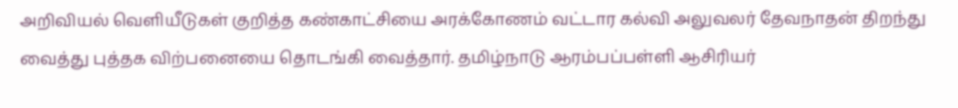அறிவியல் வெளியீடுகள் குறித்த கண்காட்சியை அரக்கோணம் வட்டார கல்வி அலுவலர் தேவநாதன் திறந்து வைத்து புத்தக விற்பனையை தொடங்கி வைத்தார். தமிழ்நாடு ஆரம்பப்பள்ளி ஆசிரியர்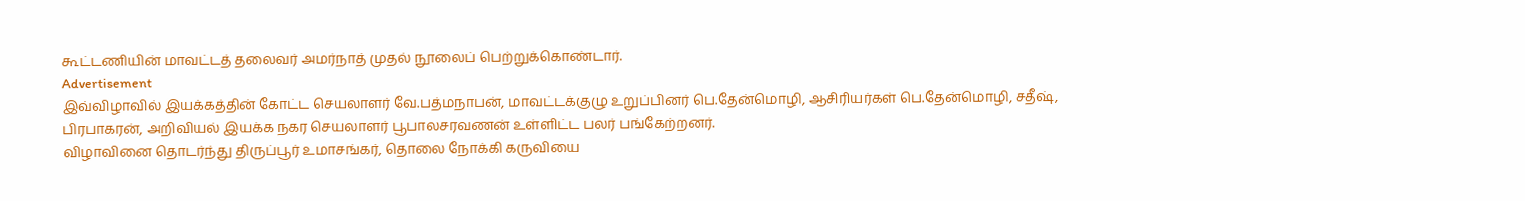கூட்டணியின் மாவட்டத் தலைவர் அமர்நாத் முதல் நூலைப் பெற்றுக்கொண்டார்.
Advertisement
இவ்விழாவில் இயக்கத்தின் கோட்ட செயலாளர் வே.பத்மநாபன், மாவட்டக்குழு உறுப்பினர் பெ.தேன்மொழி, ஆசிரியர்கள் பெ.தேன்மொழி, சதீஷ், பிரபாகரன், அறிவியல் இயக்க நகர செயலாளர் பூபாலசரவணன் உள்ளிட்ட பலர் பங்கேற்றனர்.
விழாவினை தொடர்ந்து திருப்பூர் உமாசங்கர், தொலை நோக்கி கருவியை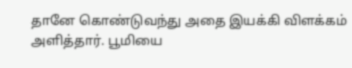தானே கொண்டுவந்து அதை இயக்கி விளக்கம் அளித்தார். பூமியை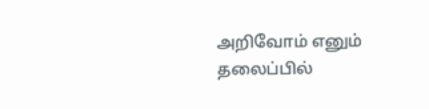அறிவோம் எனும் தலைப்பில்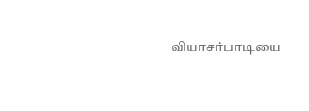வியாசர்பாடியை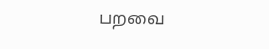பறவை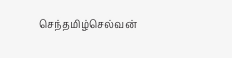செந்தமிழ்செல்வன்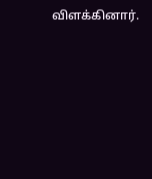விளக்கினார்.